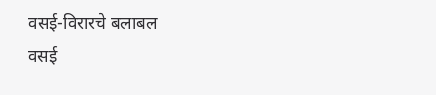वसई-विरारचे बलाबल
वसई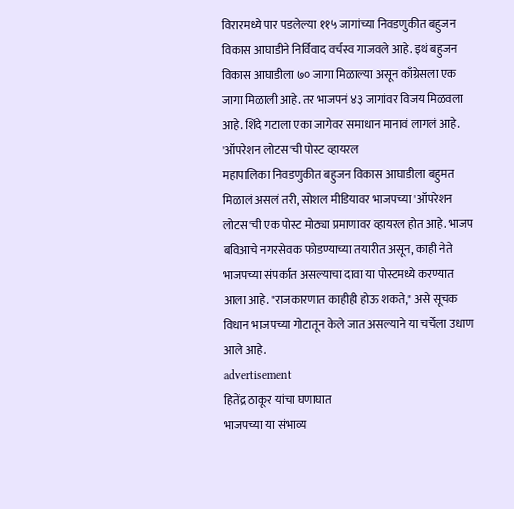विरारमध्ये पार पडलेल्या ११५ जागांच्या निवडणुकीत बहुजन विकास आघाडीने निर्विवाद वर्चस्व गाजवले आहे. इथं बहुजन विकास आघाडीला ७० जागा मिळाल्या असून काँग्रेसला एक जागा मिळाली आहे. तर भाजपनं ४३ जागांवर विजय मिळवला आहे. शिंदे गटाला एका जागेवर समाधान मानावं लागलं आहे.
'ऑपरेशन लोटस'ची पोस्ट व्हायरल
महापालिका निवडणुकीत बहुजन विकास आघाडीला बहुमत मिळालं असलं तरी, सोशल मीडियावर भाजपच्या 'ऑपरेशन लोटस'ची एक पोस्ट मोठ्या प्रमाणावर व्हायरल होत आहे. भाजप बविआचे नगरसेवक फोडण्याच्या तयारीत असून, काही नेते भाजपच्या संपर्कात असल्याचा दावा या पोस्टमध्ये करण्यात आला आहे. "राजकारणात काहीही होऊ शकते," असे सूचक विधान भाजपच्या गोटातून केले जात असल्याने या चर्चेला उधाण आले आहे.
advertisement
हितेंद्र ठाकूर यांचा घणाघात
भाजपच्या या संभाव्य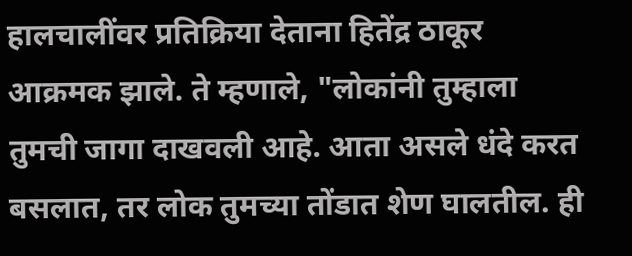हालचालींवर प्रतिक्रिया देताना हितेंद्र ठाकूर आक्रमक झाले. ते म्हणाले, "लोकांनी तुम्हाला तुमची जागा दाखवली आहे. आता असले धंदे करत बसलात, तर लोक तुमच्या तोंडात शेण घालतील. ही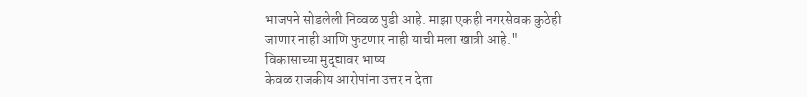भाजपने सोडलेली निव्वळ पुडी आहे. माझा एकही नगरसेवक कुठेही जाणार नाही आणि फुटणार नाही याची मला खात्री आहे."
विकासाच्या मुद्द्यावर भाष्य
केवळ राजकीय आरोपांना उत्तर न देता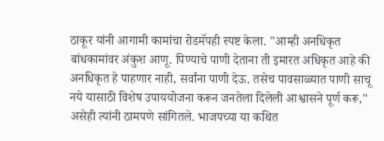ठाकूर यांनी आगामी कामांचा रोडमॅपही स्पष्ट केला. "आम्ही अनधिकृत बांधकामांवर अंकुश आणू. पिण्याचे पाणी देताना ती इमारत अधिकृत आहे की अनधिकृत हे पाहणार नाही, सर्वांना पाणी देऊ. तसेच पावसाळ्यात पाणी साचू नये यासाठी विशेष उपाययोजना करून जनतेला दिलेली आश्वासने पूर्ण करू," असेही त्यांनी ठामपणे सांगितले. भाजपच्या या कथित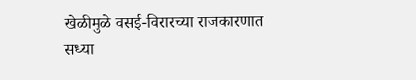खेळीमुळे वसई-विरारच्या राजकारणात सध्या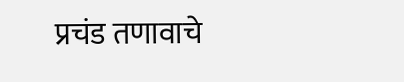प्रचंड तणावाचे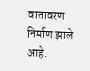वातावरण निर्माण झाले आहे.